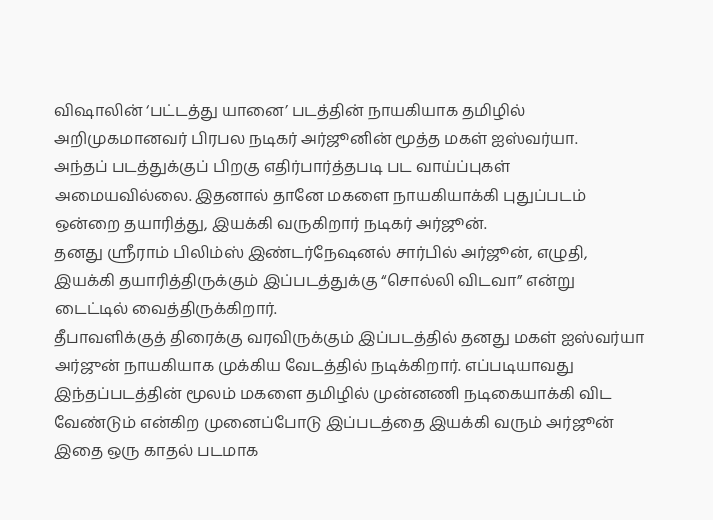விஷாலின் ‘பட்டத்து யானை’ படத்தின் நாயகியாக தமிழில் அறிமுகமானவர் பிரபல நடிகர் அர்ஜூனின் மூத்த மகள் ஐஸ்வர்யா.
அந்தப் படத்துக்குப் பிறகு எதிர்பார்த்தபடி பட வாய்ப்புகள் அமையவில்லை. இதனால் தானே மகளை நாயகியாக்கி புதுப்படம் ஒன்றை தயாரித்து, இயக்கி வருகிறார் நடிகர் அர்ஜூன்.
தனது ஸ்ரீராம் பிலிம்ஸ் இண்டர்நேஷனல் சார்பில் அர்ஜூன், எழுதி, இயக்கி தயாரித்திருக்கும் இப்படத்துக்கு “சொல்லி விடவா” என்று டைட்டில் வைத்திருக்கிறார்.
தீபாவளிக்குத் திரைக்கு வரவிருக்கும் இப்படத்தில் தனது மகள் ஐஸ்வர்யா அர்ஜுன் நாயகியாக முக்கிய வேடத்தில் நடிக்கிறார். எப்படியாவது இந்தப்படத்தின் மூலம் மகளை தமிழில் முன்னணி நடிகையாக்கி விட வேண்டும் என்கிற முனைப்போடு இப்படத்தை இயக்கி வரும் அர்ஜூன் இதை ஒரு காதல் படமாக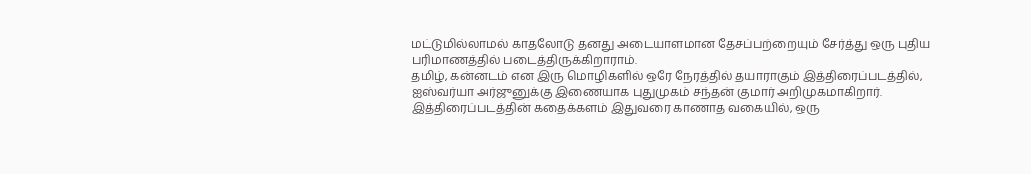மட்டுமில்லாமல் காதலோடு தனது அடையாளமான தேசப்பற்றையும் சேர்த்து ஒரு புதிய பரிமாணத்தில் படைத்திருக்கிறாராம்.
தமிழ், கன்னடம் என இரு மொழிகளில் ஒரே நேரத்தில் தயாராகும் இத்திரைப்படத்தில், ஐஸ்வர்யா அர்ஜுனுக்கு இணையாக புதுமுகம் சந்தன் குமார் அறிமுகமாகிறார்.
இத்திரைப்படத்தின் கதைக்களம் இதுவரை காணாத வகையில், ஒரு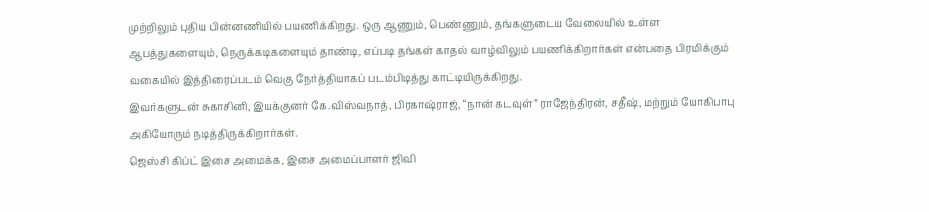முற்றிலும் புதிய பின்னணியில் பயணிக்கிறது. ஒரு ஆணும், பெண்ணும், தங்களுடைய வேலையில் உள்ள ஆபத்துகளையும், நெருக்கடிகளையும் தாண்டி, எப்படி தங்கள் காதல் வாழ்விலும் பயணிக்கிறார்கள் என்பதை பிரமிக்கும் வகையில் இத்திரைப்படம் வெகு நேர்த்தியாகப் படம்பிடித்து காட்டியிருக்கிறது.
இவர்களுடன் சுகாசினி, இயக்குனர் கே.விஸ்வநாத், பிரகாஷ்ராஜ், “நான் கடவுள்” ராஜேந்திரன், சதீஷ், மற்றும் யோகிபாபு அகியோரும் நடித்திருக்கிறார்கள்.
ஜெஸ்சி கிப்ட் இசை அமைக்க, இசை அமைப்பாளர் ஜிவி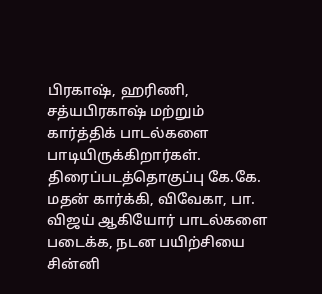பிரகாஷ், ஹரிணி, சத்யபிரகாஷ் மற்றும் கார்த்திக் பாடல்களை பாடியிருக்கிறார்கள். திரைப்படத்தொகுப்பு கே.கே.
மதன் கார்க்கி, விவேகா, பா. விஜய் ஆகியோர் பாடல்களை படைக்க, நடன பயிற்சியை சின்னி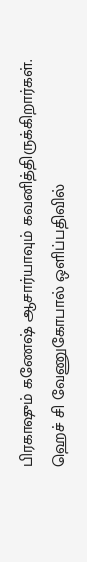பிரகாஷும் கணேஷ் ஆசார்யாவும் கவனித்திருக்கிறார்கள்.
ஹெச் சி வேணுகோபால் ஒளிப்பதிவில்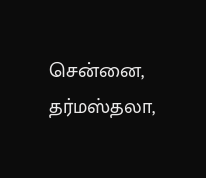சென்னை, தர்மஸ்தலா,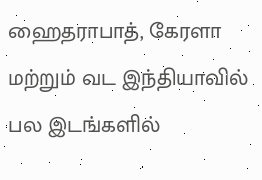ஹைதராபாத், கேரளா மற்றும் வட இந்தியாவில் பல இடங்களில்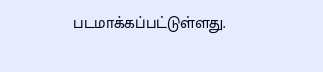படமாக்கப்பட்டுள்ளது.